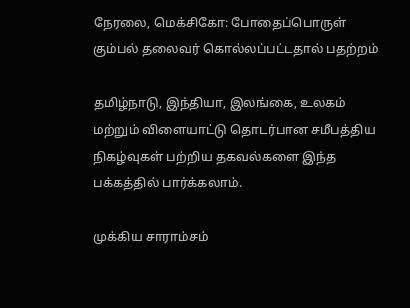நேரலை, மெக்சிகோ: போதைப்பொருள் கும்பல் தலைவர் கொல்லப்பட்டதால் பதற்றம்

தமிழ்நாடு, இந்தியா, இலங்கை, உலகம் மற்றும் விளையாட்டு தொடர்பான சமீபத்திய நிகழ்வுகள் பற்றிய தகவல்களை இந்த பக்கத்தில் பார்க்கலாம்.

முக்கிய சாராம்சம்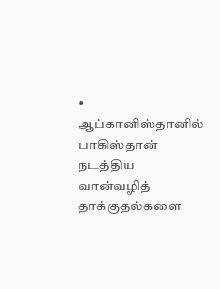• ஆப்கானிஸ்தானில் பாகிஸ்தான் நடத்திய வான்வழித் தாக்குதல்களை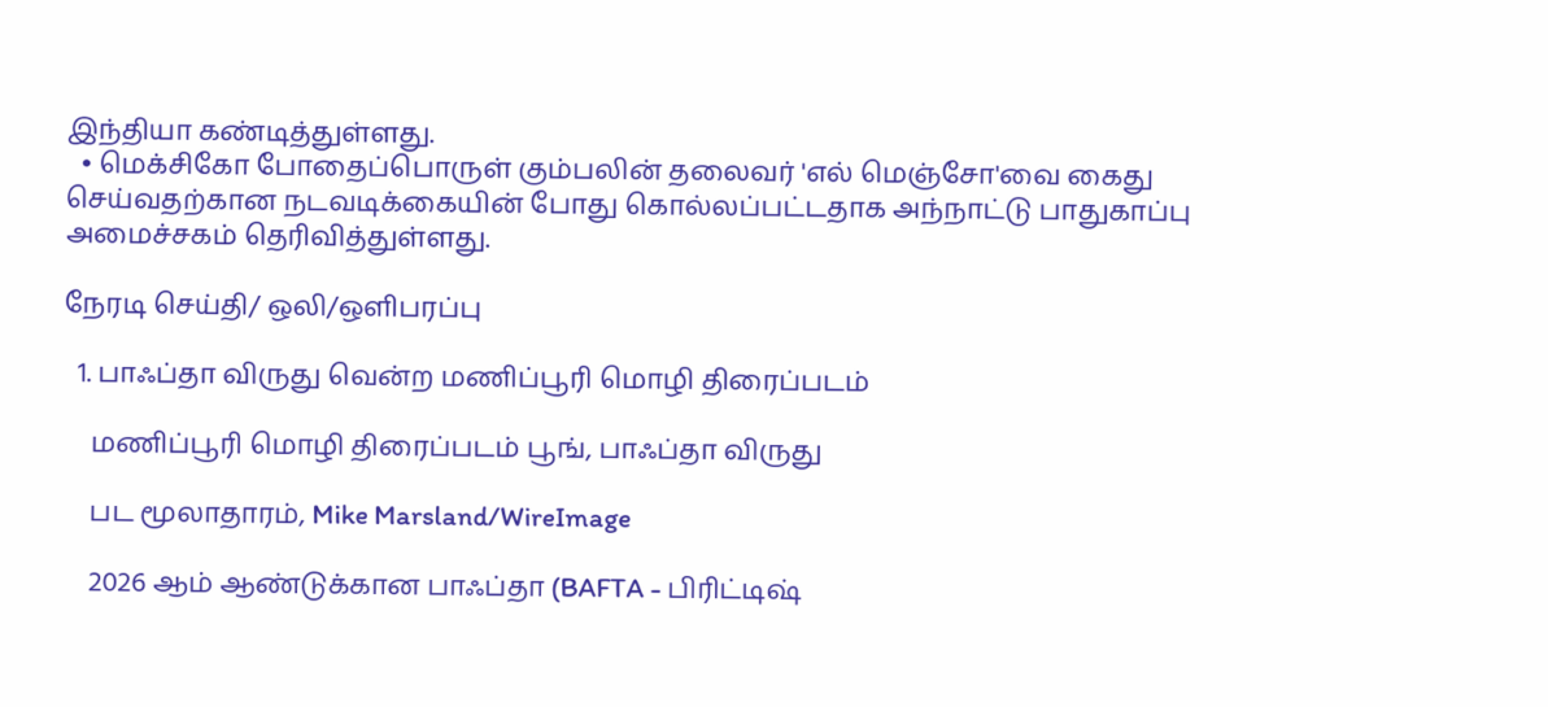இந்தியா கண்டித்துள்ளது.
  • மெக்சிகோ போதைப்பொருள் கும்பலின் தலைவர் 'எல் மெஞ்சோ'வை கைது செய்வதற்கான நடவடிக்கையின் போது கொல்லப்பட்டதாக அந்நாட்டு பாதுகாப்பு அமைச்சகம் தெரிவித்துள்ளது.

நேரடி செய்தி/ ஒலி/ஒளிபரப்பு

  1. பாஃப்தா விருது வென்ற மணிப்பூரி மொழி திரைப்படம்

    மணிப்பூரி மொழி திரைப்படம் பூங், பாஃப்தா விருது

    பட மூலாதாரம், Mike Marsland/WireImage

    2026 ஆம் ஆண்டுக்கான பாஃப்தா (BAFTA - பிரிட்டிஷ்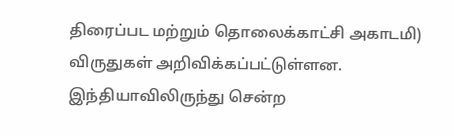திரைப்பட மற்றும் தொலைக்காட்சி அகாடமி) விருதுகள் அறிவிக்கப்பட்டுள்ளன. இந்தியாவிலிருந்து சென்ற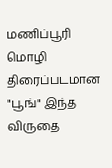மணிப்பூரி மொழி திரைப்படமான "பூங்" இந்த விருதை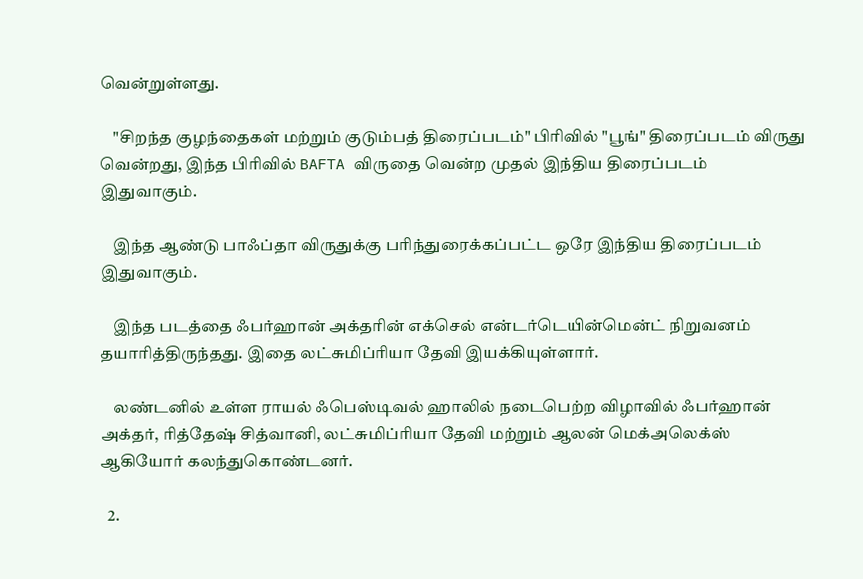வென்றுள்ளது.

    "சிறந்த குழந்தைகள் மற்றும் குடும்பத் திரைப்படம்" பிரிவில் "பூங்" திரைப்படம் விருது வென்றது, இந்த பிரிவில் BAFTA விருதை வென்ற முதல் இந்திய திரைப்படம் இதுவாகும்.

    இந்த ஆண்டு பாஃப்தா விருதுக்கு பரிந்துரைக்கப்பட்ட ஒரே இந்திய திரைப்படம் இதுவாகும்.

    இந்த படத்தை ஃபர்ஹான் அக்தரின் எக்செல் என்டர்டெயின்மென்ட் நிறுவனம் தயாரித்திருந்தது. இதை லட்சுமிப்ரியா தேவி இயக்கியுள்ளார்.

    லண்டனில் உள்ள ராயல் ஃபெஸ்டிவல் ஹாலில் நடைபெற்ற விழாவில் ஃபர்ஹான் அக்தர், ரித்தேஷ் சித்வானி, லட்சுமிப்ரியா தேவி மற்றும் ஆலன் மெக்அலெக்ஸ் ஆகியோர் கலந்துகொண்டனர்.

  2.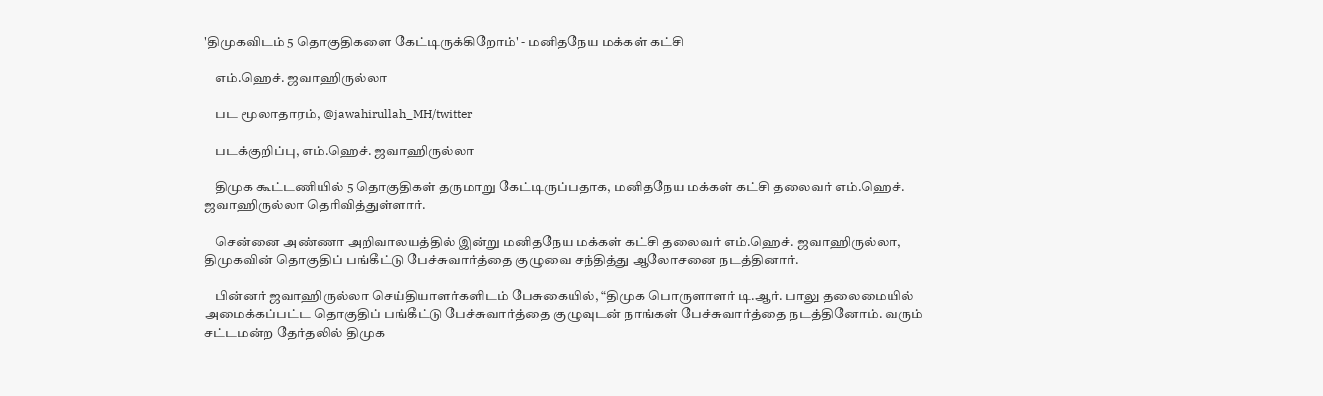'திமுகவிடம் 5 தொகுதிகளை கேட்டிருக்கிறோம்' - மனிதநேய மக்கள் கட்சி

    எம்.ஹெச். ஜவாஹிருல்லா

    பட மூலாதாரம், @jawahirullah_MH/twitter

    படக்குறிப்பு, எம்.ஹெச். ஜவாஹிருல்லா

    திமுக கூட்டணியில் 5 தொகுதிகள் தருமாறு கேட்டிருப்பதாக, மனிதநேய மக்கள் கட்சி தலைவர் எம்.ஹெச். ஜவாஹிருல்லா தெரிவித்துள்ளார்.

    சென்னை அண்ணா அறிவாலயத்தில் இன்று மனிதநேய மக்கள் கட்சி தலைவர் எம்.ஹெச். ஜவாஹிருல்லா, திமுகவின் தொகுதிப் பங்கீட்டு பேச்சுவார்த்தை குழுவை சந்தித்து ஆலோசனை நடத்தினார்.

    பின்னர் ஜவாஹிருல்லா செய்தியாளர்களிடம் பேசுகையில், “திமுக பொருளாளர் டி.ஆர். பாலு தலைமையில் அமைக்கப்பட்ட தொகுதிப் பங்கீட்டு பேச்சுவார்த்தை குழுவுடன் நாங்கள் பேச்சுவார்த்தை நடத்தினோம். வரும் சட்டமன்ற தேர்தலில் திமுக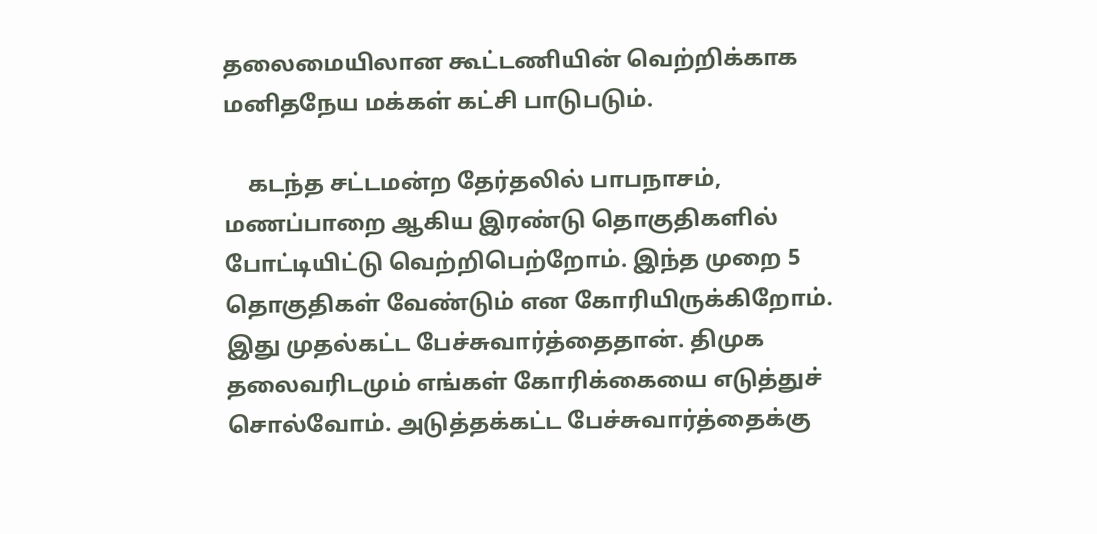தலைமையிலான கூட்டணியின் வெற்றிக்காக மனிதநேய மக்கள் கட்சி பாடுபடும்.

    கடந்த சட்டமன்ற தேர்தலில் பாபநாசம், மணப்பாறை ஆகிய இரண்டு தொகுதிகளில் போட்டியிட்டு வெற்றிபெற்றோம். இந்த முறை 5 தொகுதிகள் வேண்டும் என கோரியிருக்கிறோம். இது முதல்கட்ட பேச்சுவார்த்தைதான். திமுக தலைவரிடமும் எங்கள் கோரிக்கையை எடுத்துச் சொல்வோம். அடுத்தக்கட்ட பேச்சுவார்த்தைக்கு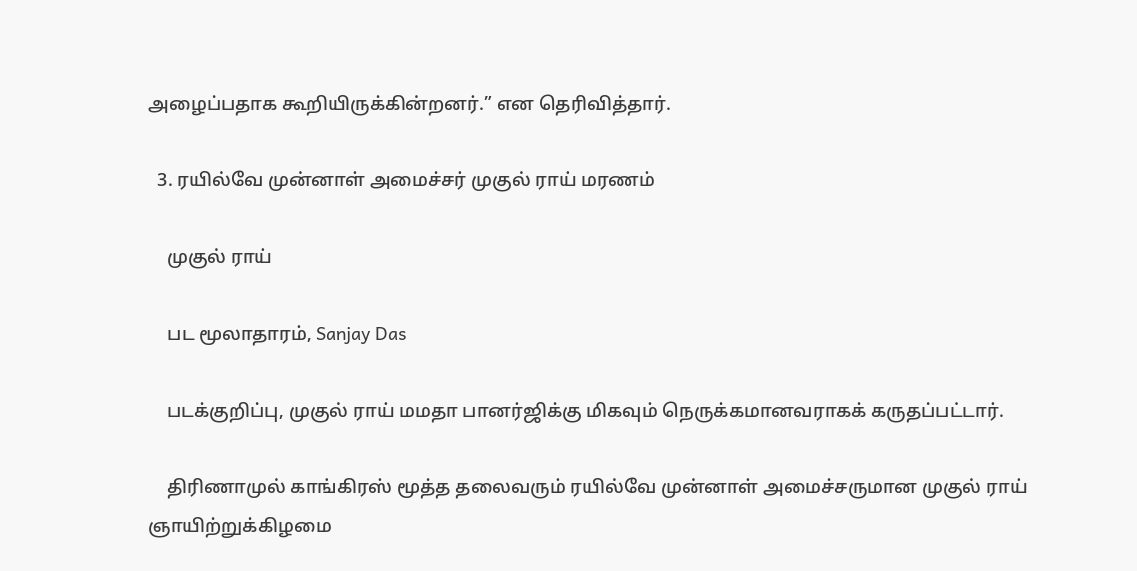அழைப்பதாக கூறியிருக்கின்றனர்.” என தெரிவித்தார்.

  3. ரயில்வே முன்னாள் அமைச்சர் முகுல் ராய் மரணம்

    முகுல் ராய்

    பட மூலாதாரம், Sanjay Das

    படக்குறிப்பு, முகுல் ராய் மமதா பானர்ஜிக்கு மிகவும் நெருக்கமானவராகக் கருதப்பட்டார்.

    திரிணாமுல் காங்கிரஸ் மூத்த தலைவரும் ரயில்வே முன்னாள் அமைச்சருமான முகுல் ராய் ஞாயிற்றுக்கிழமை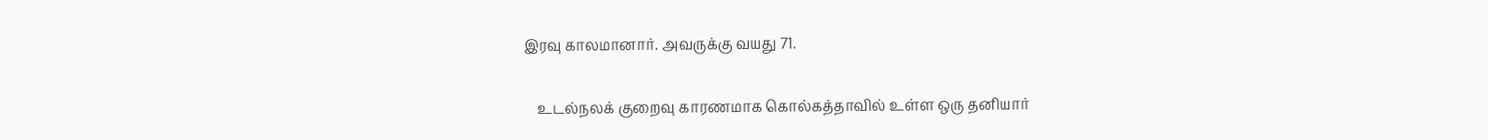இரவு காலமானார். அவருக்கு வயது 71.

    உடல்நலக் குறைவு காரணமாக கொல்கத்தாவில் உள்ள ஒரு தனியார்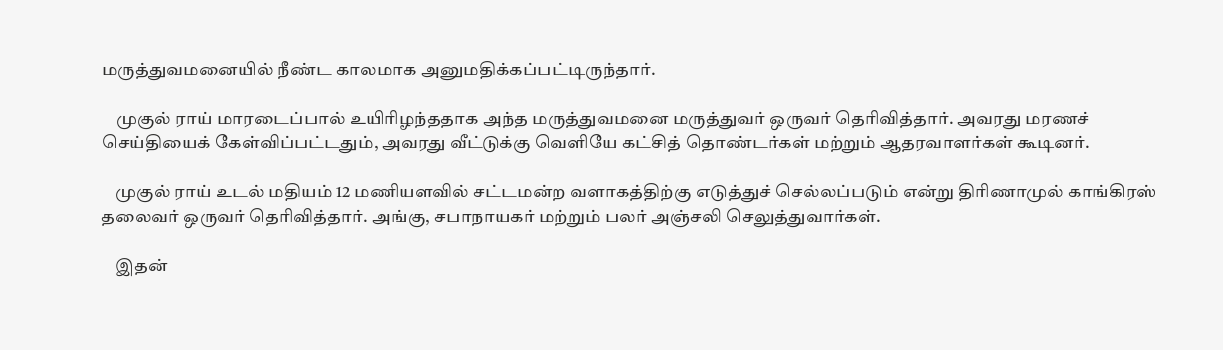மருத்துவமனையில் நீண்ட காலமாக அனுமதிக்கப்பட்டிருந்தார்.

    முகுல் ராய் மாரடைப்பால் உயிரிழந்ததாக அந்த மருத்துவமனை மருத்துவர் ஒருவர் தெரிவித்தார். அவரது மரணச் செய்தியைக் கேள்விப்பட்டதும், அவரது வீட்டுக்கு வெளியே கட்சித் தொண்டர்கள் மற்றும் ஆதரவாளர்கள் கூடினர்.

    முகுல் ராய் உடல் மதியம் 12 மணியளவில் சட்டமன்ற வளாகத்திற்கு எடுத்துச் செல்லப்படும் என்று திரிணாமுல் காங்கிரஸ் தலைவர் ஒருவர் தெரிவித்தார். அங்கு, சபாநாயகர் மற்றும் பலர் அஞ்சலி செலுத்துவார்கள்.

    இதன்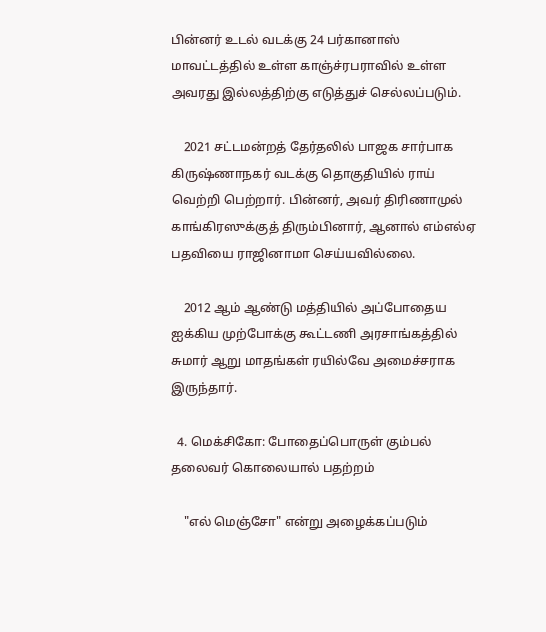பின்னர் உடல் வடக்கு 24 பர்கானாஸ் மாவட்டத்தில் உள்ள காஞ்ச்ரபராவில் உள்ள அவரது இல்லத்திற்கு எடுத்துச் செல்லப்படும்.

    2021 சட்டமன்றத் தேர்தலில் பாஜக சார்பாக கிருஷ்ணாநகர் வடக்கு தொகுதியில் ராய் வெற்றி பெற்றார். பின்னர், அவர் திரிணாமுல் காங்கிரஸுக்குத் திரும்பினார், ஆனால் எம்எல்ஏ பதவியை ராஜினாமா செய்யவில்லை.

    2012 ஆம் ஆண்டு மத்தியில் அப்போதைய ஐக்கிய முற்போக்கு கூட்டணி அரசாங்கத்தில் சுமார் ஆறு மாதங்கள் ரயில்வே அமைச்சராக இருந்தார்.

  4. மெக்சிகோ: போதைப்பொருள் கும்பல் தலைவர் கொலையால் பதற்றம்

    "எல் மெஞ்சோ" என்று அழைக்கப்படும்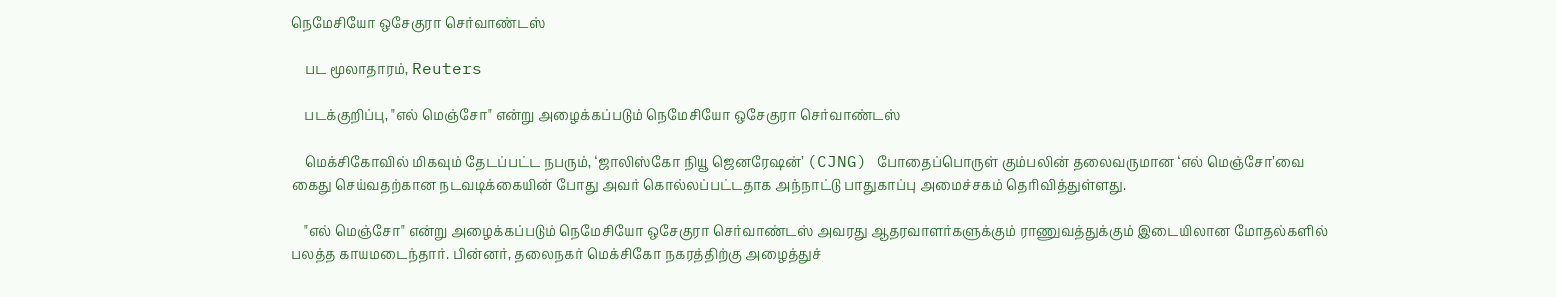நெமேசியோ ஒசேகுரா செர்வாண்டஸ்

    பட மூலாதாரம், Reuters

    படக்குறிப்பு, "எல் மெஞ்சோ" என்று அழைக்கப்படும் நெமேசியோ ஒசேகுரா செர்வாண்டஸ்

    மெக்சிகோவில் மிகவும் தேடப்பட்ட நபரும், ‘ஜாலிஸ்கோ நியூ ஜெனரேஷன்’ (CJNG) போதைப்பொருள் கும்பலின் தலைவருமான ‘எல் மெஞ்சோ’வை கைது செய்வதற்கான நடவடிக்கையின் போது அவர் கொல்லப்பட்டதாக அந்நாட்டு பாதுகாப்பு அமைச்சகம் தெரிவித்துள்ளது.

    "எல் மெஞ்சோ" என்று அழைக்கப்படும் நெமேசியோ ஒசேகுரா செர்வாண்டஸ் அவரது ஆதரவாளர்களுக்கும் ராணுவத்துக்கும் இடையிலான மோதல்களில் பலத்த காயமடைந்தார். பின்னர், தலைநகர் மெக்சிகோ நகரத்திற்கு அழைத்துச்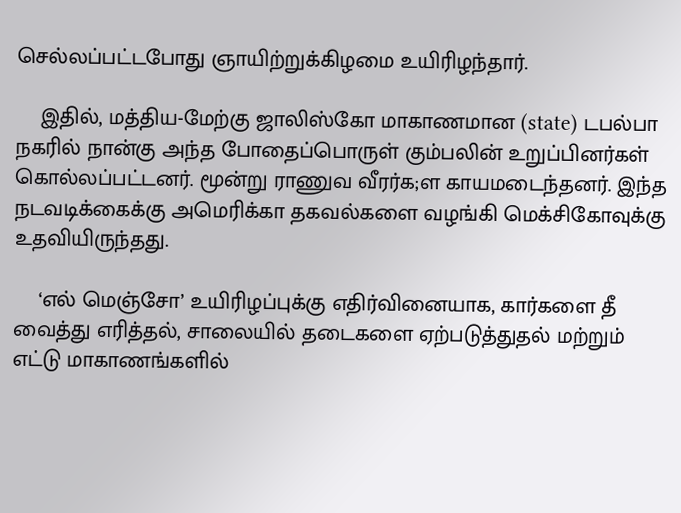செல்லப்பட்டபோது ஞாயிற்றுக்கிழமை உயிரிழந்தார்.

    இதில், மத்திய-மேற்கு ஜாலிஸ்கோ மாகாணமான (state) டபல்பா நகரில் நான்கு அந்த போதைப்பொருள் கும்பலின் உறுப்பினர்கள் கொல்லப்பட்டனர். மூன்று ராணுவ வீரர்க;ள காயமடைந்தனர். இந்த நடவடிக்கைக்கு அமெரிக்கா தகவல்களை வழங்கி மெக்சிகோவுக்கு உதவியிருந்தது.

    ‘எல் மெஞ்சோ’ உயிரிழப்புக்கு எதிர்வினையாக, கார்களை தீ வைத்து எரித்தல், சாலையில் தடைகளை ஏற்படுத்துதல் மற்றும் எட்டு மாகாணங்களில்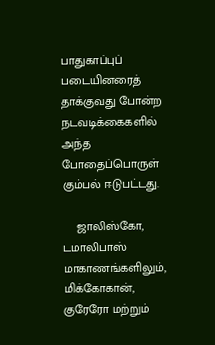பாதுகாப்புப் படையினரைத் தாக்குவது போன்ற நடவடிக்கைகளில் அந்த போதைப்பொருள் கும்பல் ஈடுபட்டது.

    ஜாலிஸ்கோ, டமாலிபாஸ் மாகாணங்களிலும், மிக்கோகான், குரேரோ மற்றும்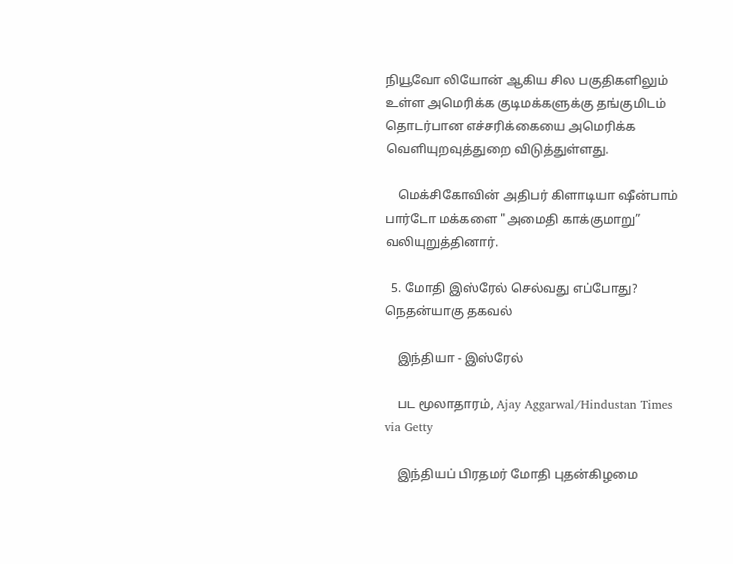நியூவோ லியோன் ஆகிய சில பகுதிகளிலும் உள்ள அமெரிக்க குடிமக்களுக்கு தங்குமிடம் தொடர்பான எச்சரிக்கையை அமெரிக்க வெளியுறவுத்துறை விடுத்துள்ளது.

    மெக்சிகோவின் அதிபர் கிளாடியா ஷீன்பாம் பார்டோ மக்களை "அமைதி காக்குமாறு” வலியுறுத்தினார்.

  5. மோதி இஸ்ரேல் செல்வது எப்போது? நெதன்யாகு தகவல்

    இந்தியா - இஸ்ரேல்

    பட மூலாதாரம், Ajay Aggarwal/Hindustan Times via Getty

    இந்தியப் பிரதமர் மோதி புதன்கிழமை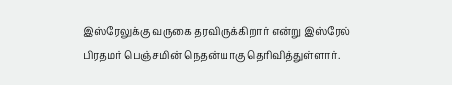இஸ்ரேலுக்கு வருகை தரவிருக்கிறார் என்று இஸ்ரேல் பிரதமர் பெஞ்சமின் நெதன்யாகு தெரிவித்துள்ளார்.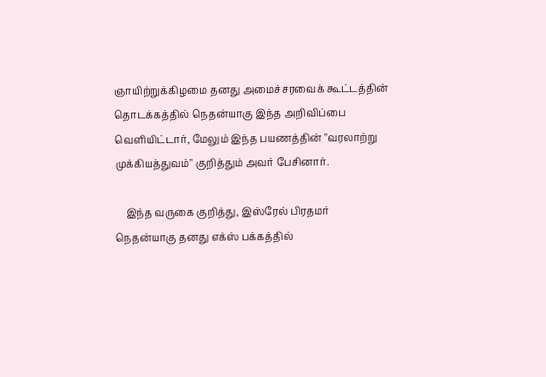ஞாயிற்றுக்கிழமை தனது அமைச்சரவைக் கூட்டத்தின் தொடக்கத்தில் நெதன்யாகு இந்த அறிவிப்பை வெளியிட்டார், மேலும் இந்த பயணத்தின் "வரலாற்று முக்கியத்துவம்" குறித்தும் அவர் பேசினார்.

    இந்த வருகை குறித்து, இஸ்ரேல் பிரதமர் நெதன்யாகு தனது எக்ஸ் பக்கத்தில்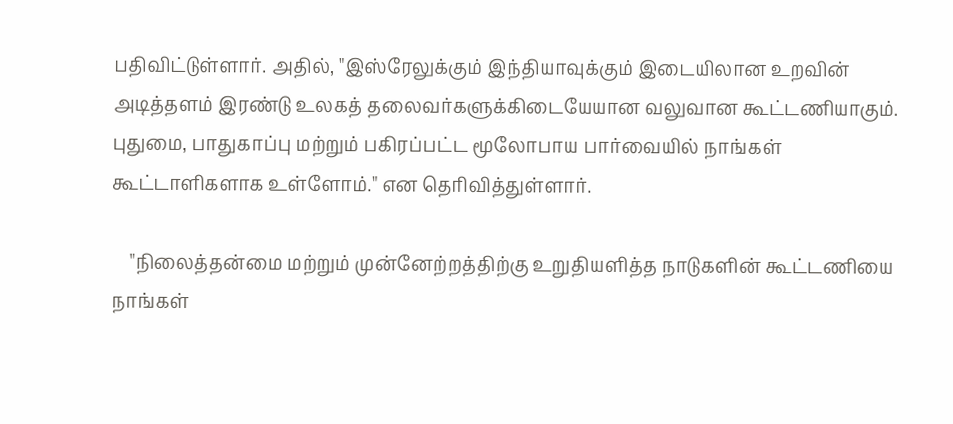பதிவிட்டுள்ளார். அதில், "இஸ்ரேலுக்கும் இந்தியாவுக்கும் இடையிலான உறவின் அடித்தளம் இரண்டு உலகத் தலைவர்களுக்கிடையேயான வலுவான கூட்டணியாகும். புதுமை, பாதுகாப்பு மற்றும் பகிரப்பட்ட மூலோபாய பார்வையில் நாங்கள் கூட்டாளிகளாக உள்ளோம்." என தெரிவித்துள்ளார்.

    "நிலைத்தன்மை மற்றும் முன்னேற்றத்திற்கு உறுதியளித்த நாடுகளின் கூட்டணியை நாங்கள்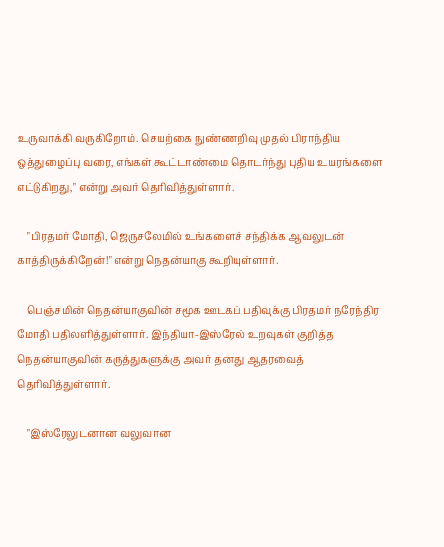உருவாக்கி வருகிறோம். செயற்கை நுண்ணறிவு முதல் பிராந்திய ஒத்துழைப்பு வரை, எங்கள் கூட்டாண்மை தொடர்ந்து புதிய உயரங்களை எட்டுகிறது," என்று அவர் தெரிவித்துள்ளார்.

    "பிரதமர் மோதி, ஜெருசலேமில் உங்களைச் சந்திக்க ஆவலுடன் காத்திருக்கிறேன்!" என்று நெதன்யாகு கூறியுள்ளார்.

    பெஞ்சமின் நெதன்யாகுவின் சமூக ஊடகப் பதிவுக்கு பிரதமர் நரேந்திர மோதி பதிலளித்துள்ளார். இந்தியா-இஸ்ரேல் உறவுகள் குறித்த நெதன்யாகுவின் கருத்துகளுக்கு அவர் தனது ஆதரவைத் தெரிவித்துள்ளார்.

    "இஸ்ரேலுடனான வலுவான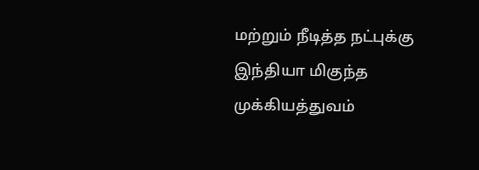மற்றும் நீடித்த நட்புக்கு இந்தியா மிகுந்த முக்கியத்துவம்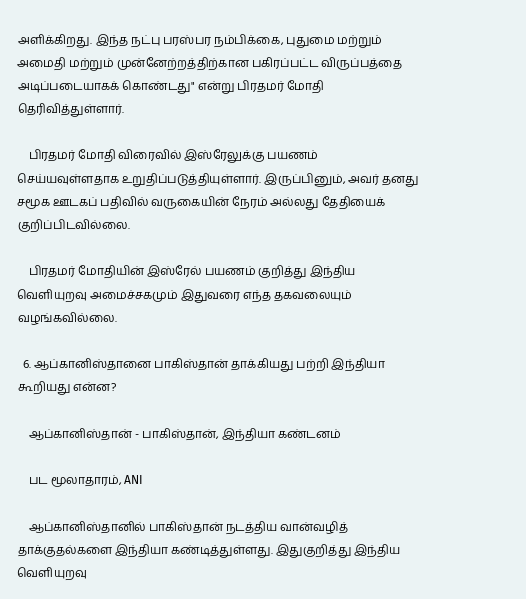அளிக்கிறது. இந்த நட்பு பரஸ்பர நம்பிக்கை, புதுமை மற்றும் அமைதி மற்றும் முன்னேற்றத்திற்கான பகிரப்பட்ட விருப்பத்தை அடிப்படையாகக் கொண்டது" என்று பிரதமர் மோதி தெரிவித்துள்ளார்.

    பிரதமர் மோதி விரைவில் இஸ்ரேலுக்கு பயணம் செய்யவுள்ளதாக உறுதிப்படுத்தியுள்ளார். இருப்பினும், அவர் தனது சமூக ஊடகப் பதிவில் வருகையின் நேரம் அல்லது தேதியைக் குறிப்பிடவில்லை.

    பிரதமர் மோதியின் இஸ்ரேல் பயணம் குறித்து இந்திய வெளியுறவு அமைச்சகமும் இதுவரை எந்த தகவலையும் வழங்கவில்லை.

  6. ஆப்கானிஸ்தானை பாகிஸ்தான் தாக்கியது பற்றி இந்தியா கூறியது என்ன?

    ஆப்கானிஸ்தான் - பாகிஸ்தான், இந்தியா கண்டனம்

    பட மூலாதாரம், ANI

    ஆப்கானிஸ்தானில் பாகிஸ்தான் நடத்திய வான்வழித் தாக்குதல்களை இந்தியா கண்டித்துள்ளது. இதுகுறித்து இந்திய வெளியுறவு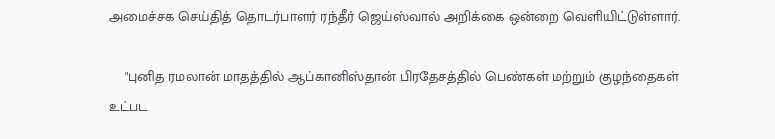அமைச்சக செய்தித் தொடர்பாளர் ரந்தீர் ஜெய்ஸ்வால் அறிக்கை ஒன்றை வெளியிட்டுள்ளார்.

    "புனித ரமலான் மாதத்தில் ஆப்கானிஸ்தான் பிரதேசத்தில் பெண்கள் மற்றும் குழந்தைகள் உட்பட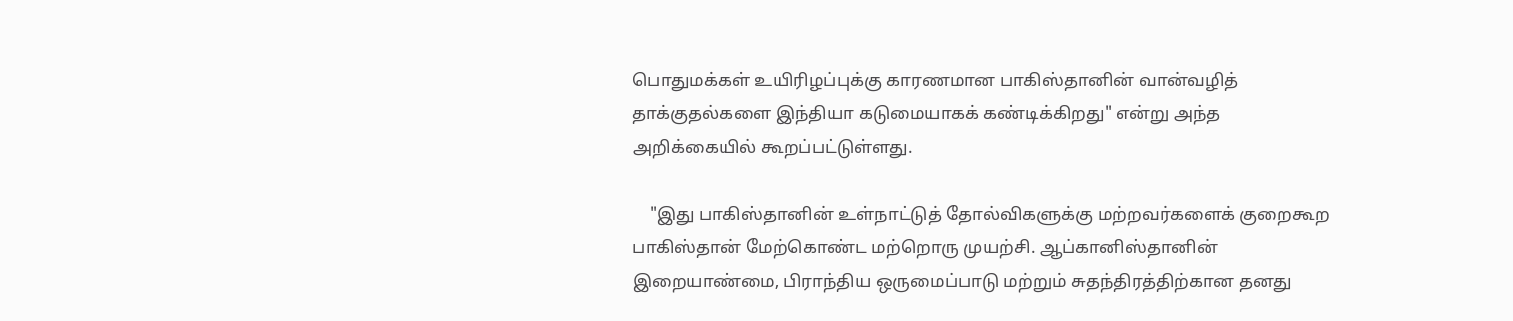பொதுமக்கள் உயிரிழப்புக்கு காரணமான பாகிஸ்தானின் வான்வழித் தாக்குதல்களை இந்தியா கடுமையாகக் கண்டிக்கிறது" என்று அந்த அறிக்கையில் கூறப்பட்டுள்ளது.

    "இது பாகிஸ்தானின் உள்நாட்டுத் தோல்விகளுக்கு மற்றவர்களைக் குறைகூற பாகிஸ்தான் மேற்கொண்ட மற்றொரு முயற்சி. ஆப்கானிஸ்தானின் இறையாண்மை, பிராந்திய ஒருமைப்பாடு மற்றும் சுதந்திரத்திற்கான தனது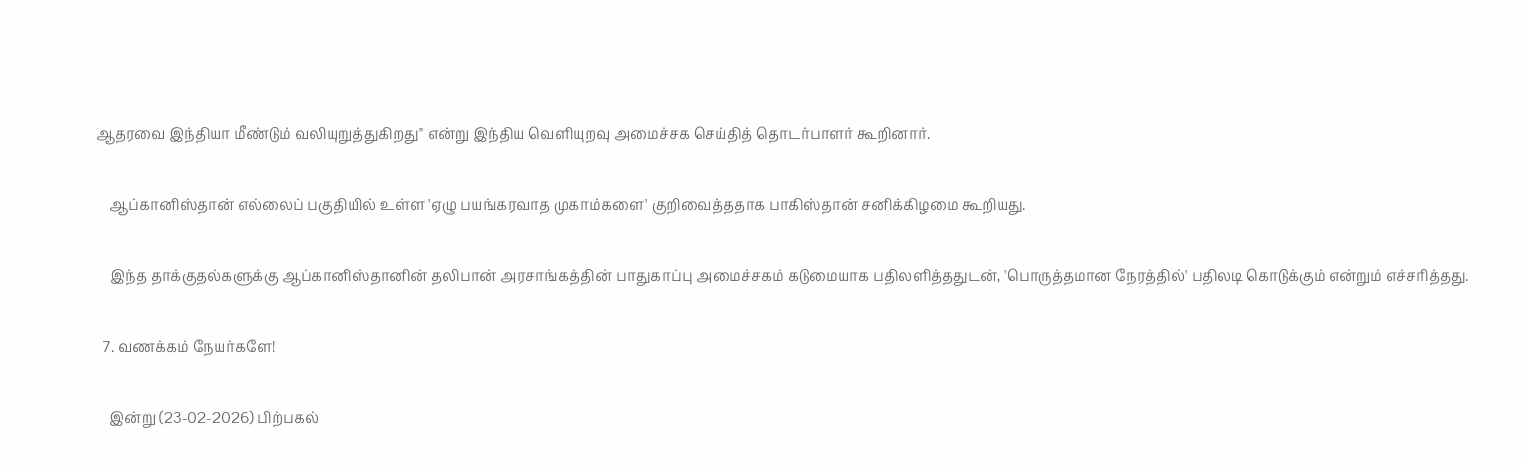ஆதரவை இந்தியா மீண்டும் வலியுறுத்துகிறது" என்று இந்திய வெளியுறவு அமைச்சக செய்தித் தொடர்பாளர் கூறினார்.

    ஆப்கானிஸ்தான் எல்லைப் பகுதியில் உள்ள 'ஏழு பயங்கரவாத முகாம்களை' குறிவைத்ததாக பாகிஸ்தான் சனிக்கிழமை கூறியது.

    இந்த தாக்குதல்களுக்கு ஆப்கானிஸ்தானின் தலிபான் அரசாங்கத்தின் பாதுகாப்பு அமைச்சகம் கடுமையாக பதிலளித்ததுடன், 'பொருத்தமான நேரத்தில்' பதிலடி கொடுக்கும் என்றும் எச்சரித்தது.

  7. வணக்கம் நேயர்களே!

    இன்று (23-02-2026) பிற்பகல்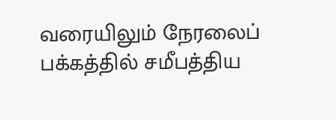வரையிலும் நேரலைப் பக்கத்தில் சமீபத்திய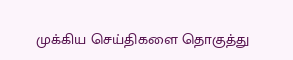முக்கிய செய்திகளை தொகுத்து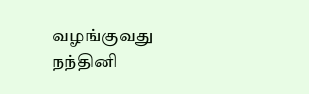வழங்குவது நந்தினி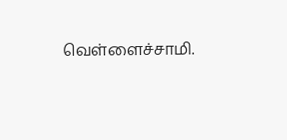வெள்ளைச்சாமி.